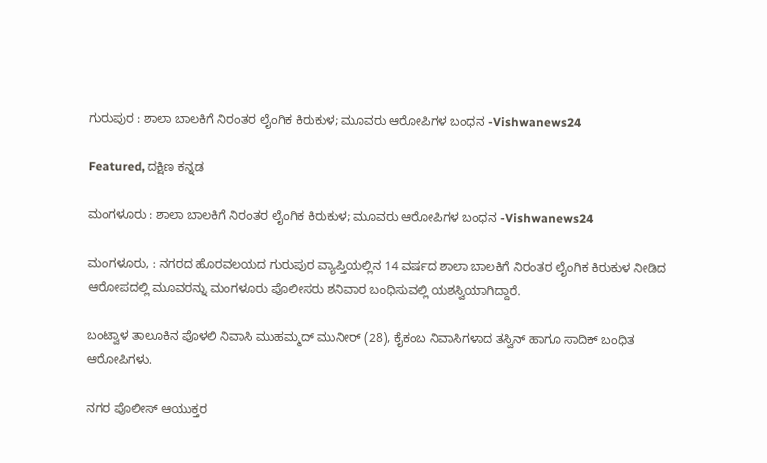ಗುರುಪುರ : ಶಾಲಾ ಬಾಲಕಿಗೆ ನಿರಂತರ ಲೈಂಗಿಕ ಕಿರುಕುಳ; ಮೂವರು ಆರೋಪಿಗಳ ಬಂಧನ -Vishwanews24

Featured, ದಕ್ಷಿಣ ಕನ್ನಡ

ಮಂಗಳೂರು : ಶಾಲಾ ಬಾಲಕಿಗೆ ನಿರಂತರ ಲೈಂಗಿಕ ಕಿರುಕುಳ; ಮೂವರು ಆರೋಪಿಗಳ ಬಂಧನ -Vishwanews24

ಮಂಗಳೂರು, : ನಗರದ ಹೊರವಲಯದ ಗುರುಪುರ ವ್ಯಾಪ್ತಿಯಲ್ಲಿನ 14 ವರ್ಷದ ಶಾಲಾ ಬಾಲಕಿಗೆ ನಿರಂತರ ಲೈಂಗಿಕ ಕಿರುಕುಳ ನೀಡಿದ ಆರೋಪದಲ್ಲಿ ಮೂವರನ್ನು ಮಂಗಳೂರು ಪೊಲೀಸರು ಶನಿವಾರ ಬಂಧಿಸುವಲ್ಲಿ ಯಶಸ್ವಿಯಾಗಿದ್ದಾರೆ.

ಬಂಟ್ವಾಳ ತಾಲೂಕಿನ ಪೊಳಲಿ ನಿವಾಸಿ ಮುಹಮ್ಮದ್ ಮುನೀರ್ (28), ಕೈಕಂಬ ನಿವಾಸಿಗಳಾದ ತಸ್ವಿನ್ ಹಾಗೂ ಸಾದಿಕ್ ಬಂಧಿತ ಆರೋಪಿಗಳು.

ನಗರ ಪೊಲೀಸ್ ಆಯುಕ್ತರ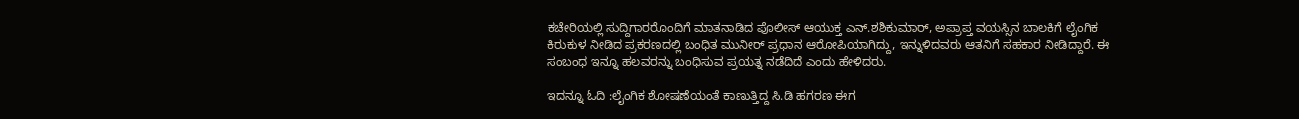ಕಚೇರಿಯಲ್ಲಿ ಸುದ್ದಿಗಾರರೊಂದಿಗೆ ಮಾತನಾಡಿದ ಪೊಲೀಸ್ ಆಯುಕ್ತ ಎನ್.ಶಶಿಕುಮಾರ್, ಅಪ್ರಾಪ್ತ ವಯಸ್ಸಿನ ಬಾಲಕಿಗೆ ಲೈಂಗಿಕ ಕಿರುಕುಳ ನೀಡಿದ ಪ್ರಕರಣದಲ್ಲಿ ಬಂಧಿತ ಮುನೀರ್ ಪ್ರಧಾನ ಆರೋಪಿಯಾಗಿದ್ದು, ಇನ್ನುಳಿದವರು ಆತನಿಗೆ ಸಹಕಾರ ನೀಡಿದ್ದಾರೆ. ಈ ಸಂಬಂಧ ಇನ್ನೂ ಹಲವರನ್ನು ಬಂಧಿಸುವ ಪ್ರಯತ್ನ ನಡೆದಿದೆ ಎಂದು ಹೇಳಿದರು.

ಇದನ್ನೂ ಓದಿ :ಲೈಂಗಿಕ ಶೋಷಣೆಯಂತೆ ಕಾಣುತ್ತಿದ್ದ ಸಿ.ಡಿ ಹಗರಣ ಈಗ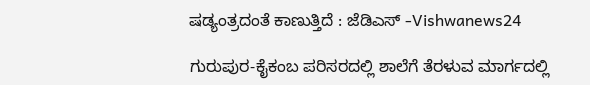ಷಡ್ಯಂತ್ರದಂತೆ ಕಾಣುತ್ತಿದೆ : ಜೆಡಿಎಸ್ -Vishwanews24

ಗುರುಪುರ-ಕೈಕಂಬ ಪರಿಸರದಲ್ಲಿ ಶಾಲೆಗೆ ತೆರಳುವ ಮಾರ್ಗದಲ್ಲಿ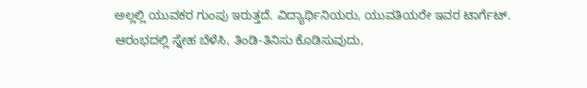ಅಲ್ಲಲ್ಲಿ ಯುವಕರ ಗುಂಪು ಇರುತ್ತದೆ. ವಿದ್ಯಾರ್ಥಿನಿಯರು, ಯುವತಿಯರೇ ಇವರ ಟಾರ್ಗೆಟ್. ಆರಂಭದಲ್ಲಿ ಸ್ನೇಹ ಬೆಳೆಸಿ, ತಿಂಡಿ-ತಿನಿಸು ಕೊಡಿಸುವುದು,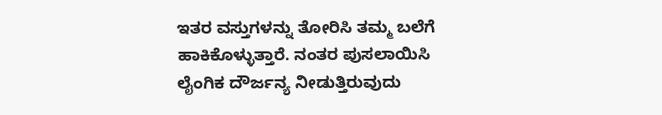ಇತರ ವಸ್ತುಗಳನ್ನು ತೋರಿಸಿ ತಮ್ಮ ಬಲೆಗೆ ಹಾಕಿಕೊಳ್ಳುತ್ತಾರೆ. ನಂತರ ಪುಸಲಾಯಿಸಿ ಲೈಂಗಿಕ ದೌರ್ಜನ್ಯ ನೀಡುತ್ತಿರುವುದು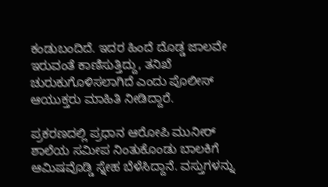ಕಂಡುಬಂದಿದೆ. ಇದರ ಹಿಂದೆ ದೊಡ್ಡ ಜಾಲವೇ ಇರುವಂತೆ ಕಾಣಿಸುತ್ತಿದ್ದು, ತನಿಖೆ ಚುರುಕುಗೊಳಿಸಲಾಗಿದೆ ಎಂದು ಪೊಲೀಸ್ ಆಯುಕ್ತರು ಮಾಹಿತಿ ನೀಡಿದ್ದಾರೆ.

ಪ್ರಕರಣದಲ್ಲಿ ಪ್ರಧಾನ ಆರೋಪಿ ಮುನೀರ್ ಶಾಲೆಯ ಸಮೀಪ ನಿಂತುಕೊಂಡು ಬಾಲಕಿಗೆ ಆಮಿಷವೊಡ್ಡಿ ಸ್ನೇಹ ಬೆಳೆಸಿದ್ದಾನೆ. ವಸ್ತುಗಳನ್ನು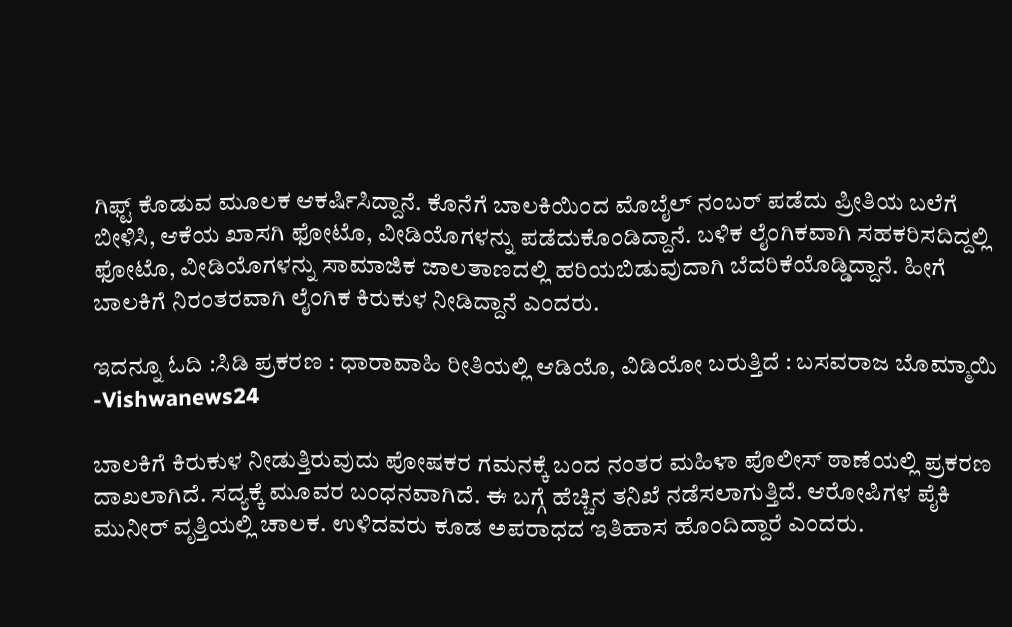ಗಿಫ್ಟ್ ಕೊಡುವ ಮೂಲಕ ಆಕರ್ಷಿಸಿದ್ದಾನೆ. ಕೊನೆಗೆ ಬಾಲಕಿಯಿಂದ ಮೊಬೈಲ್ ನಂಬರ್ ಪಡೆದು ಪ್ರೀತಿಯ ಬಲೆಗೆ ಬೀಳಿಸಿ, ಆಕೆಯ ಖಾಸಗಿ ಫೋಟೊ, ವೀಡಿಯೊಗಳನ್ನು ಪಡೆದುಕೊಂಡಿದ್ದಾನೆ. ಬಳಿಕ ಲೈಂಗಿಕವಾಗಿ ಸಹಕರಿಸದಿದ್ದಲ್ಲಿ ಫೋಟೊ, ವೀಡಿಯೊಗಳನ್ನು ಸಾಮಾಜಿಕ ಜಾಲತಾಣದಲ್ಲಿ ಹರಿಯಬಿಡುವುದಾಗಿ ಬೆದರಿಕೆಯೊಡ್ಡಿದ್ದಾನೆ. ಹೀಗೆ ಬಾಲಕಿಗೆ ನಿರಂತರವಾಗಿ ಲೈಂಗಿಕ ಕಿರುಕುಳ ನೀಡಿದ್ದಾನೆ ಎಂದರು.

ಇದನ್ನೂ ಓದಿ :ಸಿಡಿ ಪ್ರಕರಣ : ಧಾರಾವಾಹಿ ರೀತಿಯಲ್ಲಿ ಆಡಿಯೊ, ವಿಡಿಯೋ ಬರುತ್ತಿದೆ : ಬಸವರಾಜ ಬೊಮ್ಮಾಯಿ -Vishwanews24

ಬಾಲಕಿಗೆ ಕಿರುಕುಳ ನೀಡುತ್ತಿರುವುದು ಪೋಷಕರ ಗಮನಕ್ಕೆ ಬಂದ ನಂತರ ಮಹಿಳಾ ಪೊಲೀಸ್ ಠಾಣೆಯಲ್ಲಿ ಪ್ರಕರಣ ದಾಖಲಾಗಿದೆ. ಸದ್ಯಕ್ಕೆ ಮೂವರ ಬಂಧನವಾಗಿದೆ. ಈ ಬಗ್ಗೆ ಹೆಚ್ಚಿನ ತನಿಖೆ ನಡೆಸಲಾಗುತ್ತಿದೆ. ಆರೋಪಿಗಳ ಪೈಕಿ ಮುನೀರ್ ವೃತ್ತಿಯಲ್ಲಿ ಚಾಲಕ. ಉಳಿದವರು ಕೂಡ ಅಪರಾಧದ ಇತಿಹಾಸ ಹೊಂದಿದ್ದಾರೆ ಎಂದರು.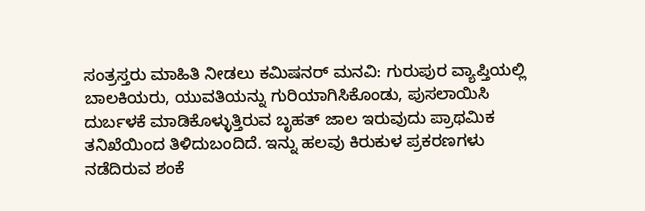ಸಂತ್ರಸ್ತರು ಮಾಹಿತಿ ನೀಡಲು ಕಮಿಷನರ್ ಮನವಿ: ಗುರುಪುರ ವ್ಯಾಪ್ತಿಯಲ್ಲಿ ಬಾಲಕಿಯರು, ಯುವತಿಯನ್ನು ಗುರಿಯಾಗಿಸಿಕೊಂಡು, ಪುಸಲಾಯಿಸಿ ದುರ್ಬಳಕೆ ಮಾಡಿಕೊಳ್ಳುತ್ತಿರುವ ಬೃಹತ್ ಜಾಲ ಇರುವುದು ಪ್ರಾಥಮಿಕ ತನಿಖೆಯಿಂದ ತಿಳಿದುಬಂದಿದೆ. ಇನ್ನು ಹಲವು ಕಿರುಕುಳ ಪ್ರಕರಣಗಳು ನಡೆದಿರುವ ಶಂಕೆ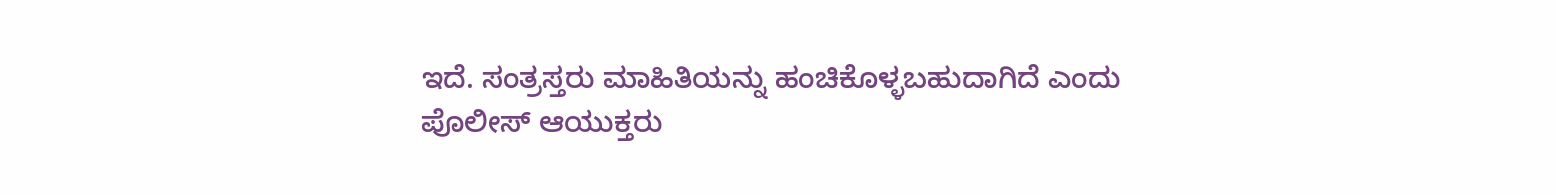ಇದೆ. ಸಂತ್ರಸ್ತರು ಮಾಹಿತಿಯನ್ನು ಹಂಚಿಕೊಳ್ಳಬಹುದಾಗಿದೆ ಎಂದು ಪೊಲೀಸ್ ಆಯುಕ್ತರು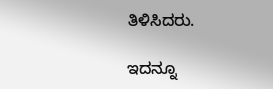ತಿಳಿಸಿದರು.

ಇದನ್ನೂ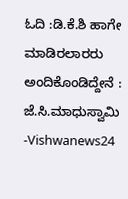ಓದಿ :ಡಿ.ಕೆ.ಶಿ ಹಾಗೇ ಮಾಡಿರಲಾರರು ಅಂದಿಕೊಂಡಿದ್ದೇನೆ : ಜೆ.ಸಿ.ಮಾಧುಸ್ವಾಮಿ -Vishwanews24